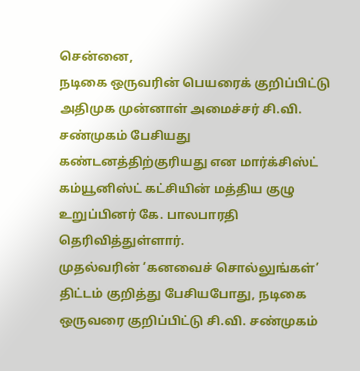சென்னை,
நடிகை ஒருவரின் பெயரைக் குறிப்பிட்டு அதிமுக முன்னாள் அமைச்சர் சி.வி. சண்முகம் பேசியது கண்டனத்திற்குரியது என மார்க்சிஸ்ட் கம்யூனிஸ்ட் கட்சியின் மத்திய குழு உறுப்பினர் கே. பாலபாரதி தெரிவித்துள்ளார்.
முதல்வரின் ‘கனவைச் சொல்லுங்கள்’ திட்டம் குறித்து பேசியபோது, நடிகை ஒருவரை குறிப்பிட்டு சி.வி. சண்முகம்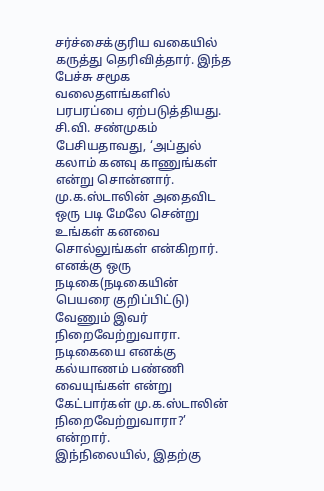சர்ச்சைக்குரிய வகையில் கருத்து தெரிவித்தார். இந்த பேச்சு சமூக வலைதளங்களில் பரபரப்பை ஏற்படுத்தியது.
சி.வி. சண்முகம் பேசியதாவது, ‘அப்துல் கலாம் கனவு காணுங்கள் என்று சொன்னார். மு.க.ஸ்டாலின் அதைவிட ஒரு படி மேலே சென்று உங்கள் கனவை சொல்லுங்கள் என்கிறார். எனக்கு ஒரு நடிகை(நடிகையின் பெயரை குறிப்பிட்டு) வேணும் இவர் நிறைவேற்றுவாரா. நடிகையை எனக்கு கல்யாணம் பண்ணி வையுங்கள் என்று கேட்பார்கள் மு.க.ஸ்டாலின் நிறைவேற்றுவாரா?’ என்றார்.
இந்நிலையில், இதற்கு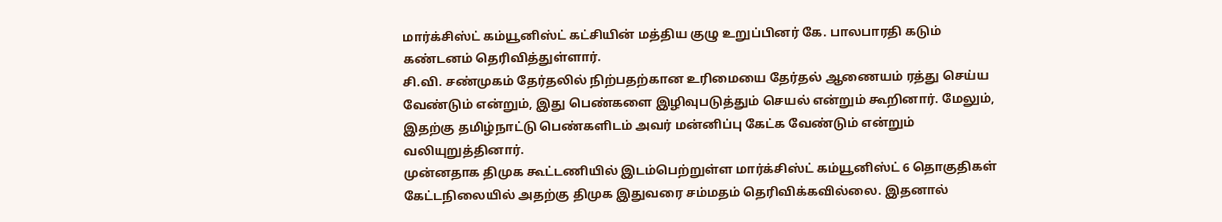மார்க்சிஸ்ட் கம்யூனிஸ்ட் கட்சியின் மத்திய குழு உறுப்பினர் கே. பாலபாரதி கடும் கண்டனம் தெரிவித்துள்ளார்.
சி.வி. சண்முகம் தேர்தலில் நிற்பதற்கான உரிமையை தேர்தல் ஆணையம் ரத்து செய்ய வேண்டும் என்றும், இது பெண்களை இழிவுபடுத்தும் செயல் என்றும் கூறினார். மேலும், இதற்கு தமிழ்நாட்டு பெண்களிடம் அவர் மன்னிப்பு கேட்க வேண்டும் என்றும் வலியுறுத்தினார்.
முன்னதாக திமுக கூட்டணியில் இடம்பெற்றுள்ள மார்க்சிஸ்ட் கம்யூனிஸ்ட் 6 தொகுதிகள் கேட்டநிலையில் அதற்கு திமுக இதுவரை சம்மதம் தெரிவிக்கவில்லை. இதனால்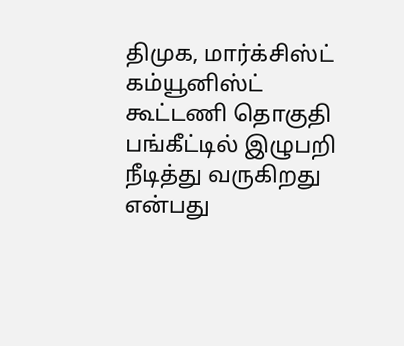திமுக, மார்க்சிஸ்ட் கம்யூனிஸ்ட் கூட்டணி தொகுதி பங்கீட்டில் இழுபறி நீடித்து வருகிறது என்பது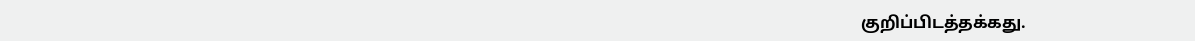குறிப்பிடத்தக்கது.